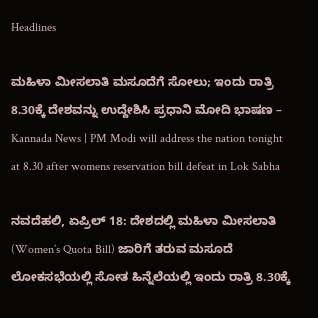Headlines

ಮಹಿಳಾ ಮೀಸಲಾತಿ ಮಸೂದೆಗೆ ಸೋಲು; ಇಂದು ರಾತ್ರಿ 8.30ಕ್ಕೆ ದೇಶವನ್ನು ಉದ್ದೇಶಿಸಿ ಪ್ರಧಾನಿ ಮೋದಿ ಭಾಷಣ – Kannada News | PM Modi will address the nation tonight at 8.30 after womens reservation bill defeat in Lok Sabha

ನವದೆಹಲಿ, ಏಪ್ರಿಲ್ 18: ದೇಶದಲ್ಲಿ ಮಹಿಳಾ ಮೀಸಲಾತಿ (Women’s Quota Bill) ಜಾರಿಗೆ ತರುವ ಮಸೂದೆ ಲೋಕಸಭೆಯಲ್ಲಿ ಸೋತ ಹಿನ್ನೆಲೆಯಲ್ಲಿ ಇಂದು ರಾತ್ರಿ 8.30ಕ್ಕೆ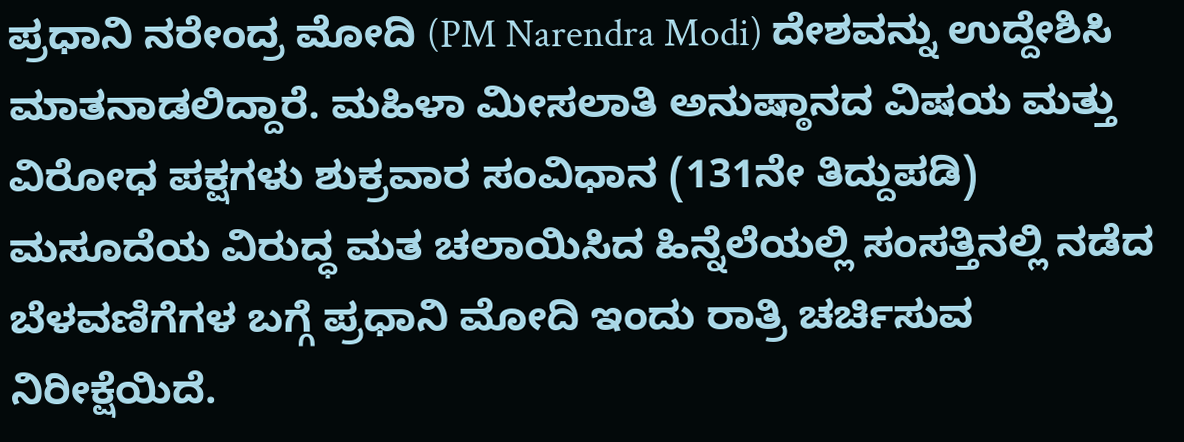ಪ್ರಧಾನಿ ನರೇಂದ್ರ ಮೋದಿ (PM Narendra Modi) ದೇಶವನ್ನು ಉದ್ದೇಶಿಸಿ ಮಾತನಾಡಲಿದ್ದಾರೆ. ಮಹಿಳಾ ಮೀಸಲಾತಿ ಅನುಷ್ಠಾನದ ವಿಷಯ ಮತ್ತು ವಿರೋಧ ಪಕ್ಷಗಳು ಶುಕ್ರವಾರ ಸಂವಿಧಾನ (131ನೇ ತಿದ್ದುಪಡಿ) ಮಸೂದೆಯ ವಿರುದ್ಧ ಮತ ಚಲಾಯಿಸಿದ ಹಿನ್ನೆಲೆಯಲ್ಲಿ ಸಂಸತ್ತಿನಲ್ಲಿ ನಡೆದ ಬೆಳವಣಿಗೆಗಳ ಬಗ್ಗೆ ಪ್ರಧಾನಿ ಮೋದಿ ಇಂದು ರಾತ್ರಿ ಚರ್ಚಿಸುವ ನಿರೀಕ್ಷೆಯಿದೆ.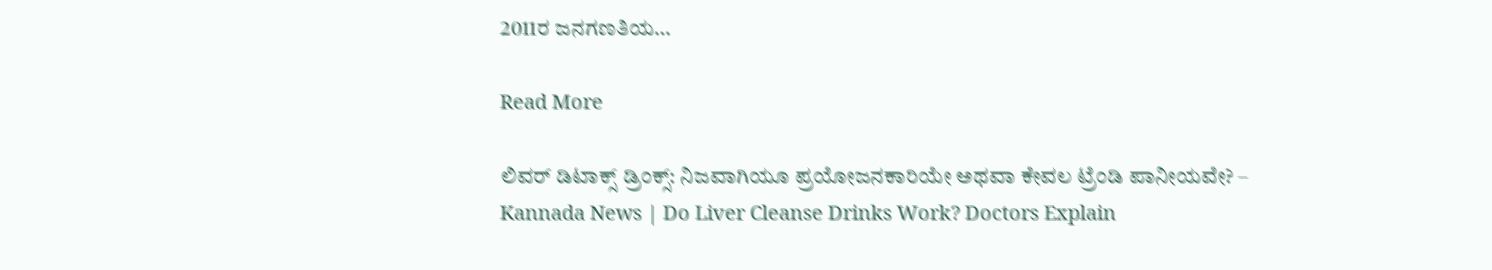2011ರ ಜನಗಣತಿಯ…

Read More

ಲಿವರ್ ಡಿಟಾಕ್ಸ್ ಡ್ರಿಂಕ್ಸ್: ನಿಜವಾಗಿಯೂ ಪ್ರಯೋಜನಕಾರಿಯೇ ಅಥವಾ ಕೇವಲ ಟ್ರೆಂಡಿ ಪಾನೀಯವೇ? – Kannada News | Do Liver Cleanse Drinks Work? Doctors Explain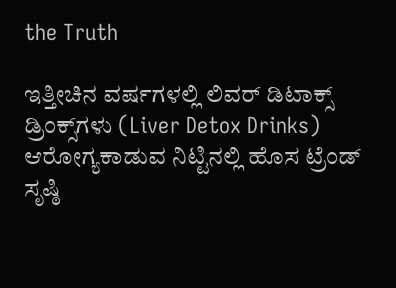the Truth

ಇತ್ತೀಚಿನ ವರ್ಷಗಳಲ್ಲಿ ಲಿವರ್ ಡಿಟಾಕ್ಸ್ ಡ್ರಿಂಕ್ಸ್‌ಗಳು (Liver Detox Drinks) ಆರೋಗ್ಯಕಾಡುವ ನಿಟ್ಟಿನಲ್ಲಿ ಹೊಸ ಟ್ರೆಂಡ್ ಸೃಷ್ಠಿ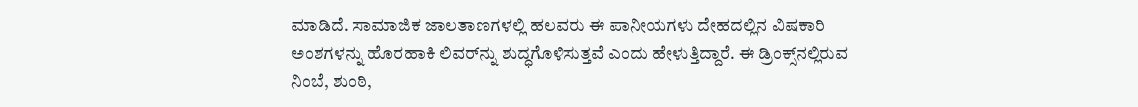ಮಾಡಿದೆ. ಸಾಮಾಜಿಕ ಜಾಲತಾಣಗಳಲ್ಲಿ ಹಲವರು ಈ ಪಾನೀಯಗಳು ದೇಹದಲ್ಲಿನ ವಿಷಕಾರಿ ಅಂಶಗಳನ್ನು ಹೊರಹಾಕಿ ಲಿವರ್‌ನ್ನು ಶುದ್ಧಗೊಳಿಸುತ್ತವೆ ಎಂದು ಹೇಳುತ್ತಿದ್ದಾರೆ. ಈ ಡ್ರಿಂಕ್ಸ್‌ನಲ್ಲಿರುವ ನಿಂಬೆ, ಶುಂಠಿ,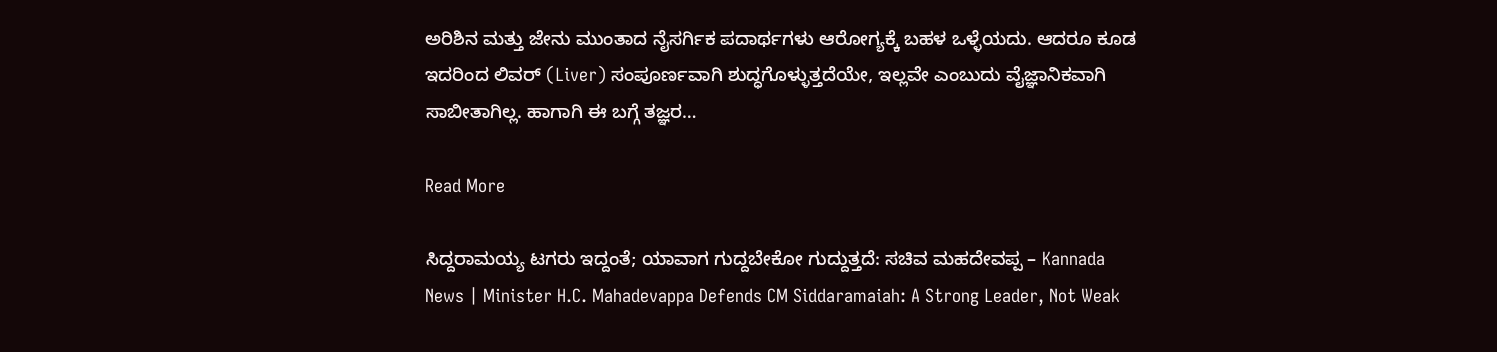ಅರಿಶಿನ ಮತ್ತು ಜೇನು ಮುಂತಾದ ನೈಸರ್ಗಿಕ ಪದಾರ್ಥಗಳು ಆರೋಗ್ಯಕ್ಕೆ ಬಹಳ ಒಳ್ಳೆಯದು. ಆದರೂ ಕೂಡ ಇದರಿಂದ ಲಿವರ್‌ (Liver) ಸಂಪೂರ್ಣವಾಗಿ ಶುದ್ಧಗೊಳ್ಳುತ್ತದೆಯೇ, ಇಲ್ಲವೇ ಎಂಬುದು ವೈಜ್ಞಾನಿಕವಾಗಿ ಸಾಬೀತಾಗಿಲ್ಲ. ಹಾಗಾಗಿ ಈ ಬಗ್ಗೆ ತಜ್ಞರ…

Read More

ಸಿದ್ದರಾಮಯ್ಯ ಟಗರು ಇದ್ದಂತೆ; ಯಾವಾಗ ಗುದ್ದಬೇಕೋ ಗುದ್ದುತ್ತದೆ: ಸಚಿವ ಮಹದೇವಪ್ಪ – Kannada News | Minister H.C. Mahadevappa Defends CM Siddaramaiah: A Strong Leader, Not Weak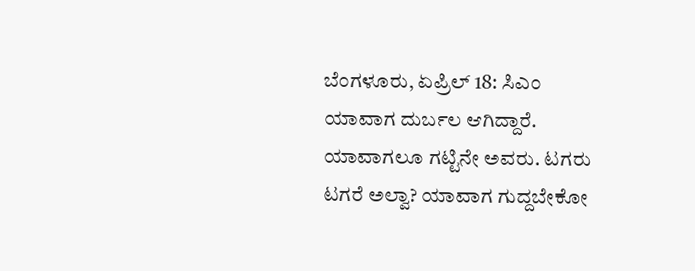ಬೆಂಗಳೂರು, ಏಪ್ರಿಲ್ 18: ಸಿಎಂ ಯಾವಾಗ ದುರ್ಬಲ ಆಗಿದ್ದಾರೆ. ಯಾವಾಗಲೂ ಗಟ್ಟಿನೇ ಅವರು. ಟಗರು ಟಗರೆ ಅಲ್ವಾ? ಯಾವಾಗ ಗುದ್ದಬೇಕೋ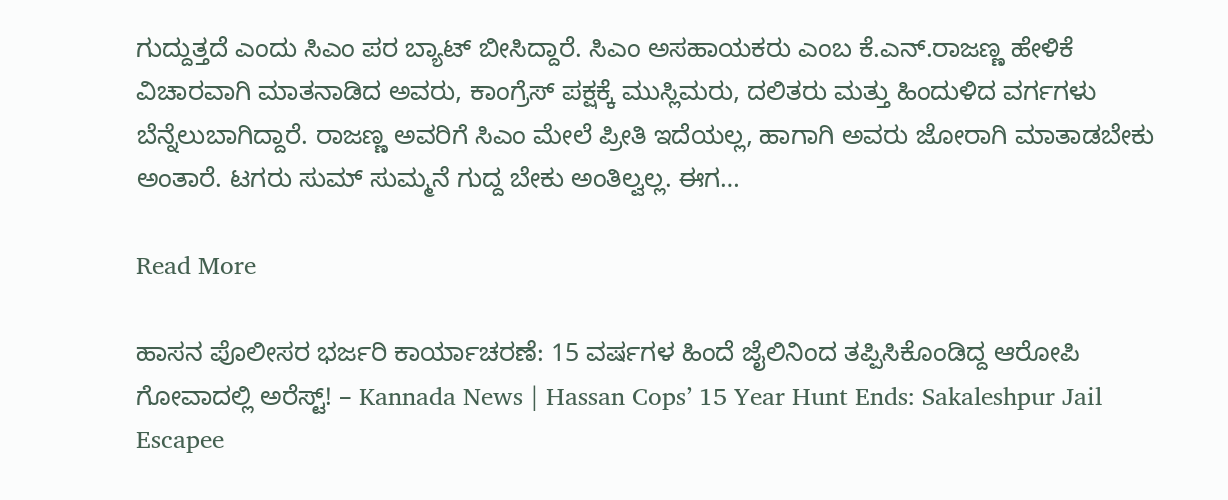ಗುದ್ದುತ್ತದೆ ಎಂದು ಸಿಎಂ ಪರ ಬ್ಯಾಟ್ ಬೀಸಿದ್ದಾರೆ. ಸಿಎಂ ಅಸಹಾಯಕರು ಎಂಬ ಕೆ.ಎನ್.ರಾಜಣ್ಣ ಹೇಳಿಕೆ ವಿಚಾರವಾಗಿ ಮಾತನಾಡಿದ ಅವರು, ಕಾಂಗ್ರೆಸ್ ಪಕ್ಷಕ್ಕೆ ಮುಸ್ಲಿಮರು, ದಲಿತರು ಮತ್ತು ಹಿಂದುಳಿದ ವರ್ಗಗಳು ಬೆನ್ನೆಲುಬಾಗಿದ್ದಾರೆ. ರಾಜಣ್ಣ ಅವರಿಗೆ ಸಿಎಂ ಮೇಲೆ‌ ಪ್ರೀತಿ ಇದೆಯಲ್ಲ, ಹಾಗಾಗಿ ಅವರು ಜೋರಾಗಿ ಮಾತಾಡಬೇಕು ಅಂತಾರೆ. ಟಗರು ಸುಮ್ ಸುಮ್ಮನೆ ಗುದ್ದ ಬೇಕು ಅಂತಿಲ್ವಲ್ಲ. ಈಗ…

Read More

ಹಾಸನ ಪೊಲೀಸರ ಭರ್ಜರಿ ಕಾರ್ಯಾಚರಣೆ: 15 ವರ್ಷಗಳ ಹಿಂದೆ ಜೈಲಿನಿಂದ ತಪ್ಪಿಸಿಕೊಂಡಿದ್ದ ಆರೋಪಿ ಗೋವಾದಲ್ಲಿ ಅರೆಸ್ಟ್! – Kannada News | Hassan Cops’ 15 Year Hunt Ends: Sakaleshpur Jail Escapee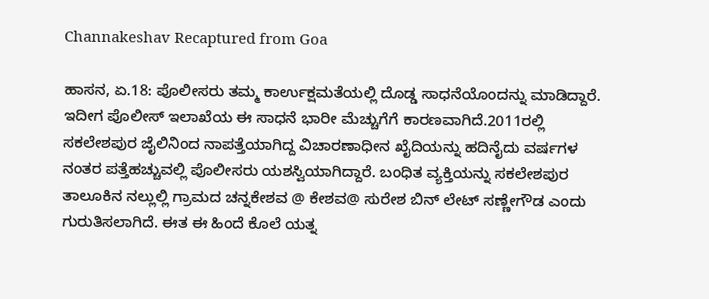Channakeshav Recaptured from Goa

ಹಾಸನ, ಏ.18: ಪೊಲೀಸರು ತಮ್ಮ ಕಾರ್ಉಕ್ಷಮತೆಯಲ್ಲಿ ದೊಡ್ಡ ಸಾಧನೆಯೊಂದನ್ನು ಮಾಡಿದ್ದಾರೆ. ಇದೀಗ ಪೊಲೀಸ್ ಇಲಾಖೆಯ ಈ ಸಾಧನೆ ಭಾರೀ ಮೆಚ್ಚುಗೆಗೆ ಕಾರಣವಾಗಿದೆ.2011ರಲ್ಲಿ ಸಕಲೇಶಪುರ ಜೈಲಿನಿಂದ ನಾಪತ್ತೆಯಾಗಿದ್ದ ವಿಚಾರಣಾಧೀನ ಖೈದಿಯನ್ನು ಹದಿನೈದು ವರ್ಷಗಳ ನಂತರ ಪತ್ತೆಹಚ್ಚುವಲ್ಲಿ ಪೊಲೀಸರು ಯಶಸ್ವಿಯಾಗಿದ್ದಾರೆ. ಬಂಧಿತ ವ್ಯಕ್ತಿಯನ್ನು ಸಕಲೇಶಪುರ ತಾಲೂಕಿನ ನಲ್ಲುಲ್ಲಿ ಗ್ರಾಮದ ಚನ್ನಕೇಶವ @ ಕೇಶವ@ ಸುರೇಶ ಬಿನ್ ಲೇಟ್ ಸಣ್ಣೇಗೌಡ ಎಂದು ಗುರುತಿಸಲಾಗಿದೆ. ಈತ ಈ ಹಿಂದೆ ಕೊಲೆ ಯತ್ನ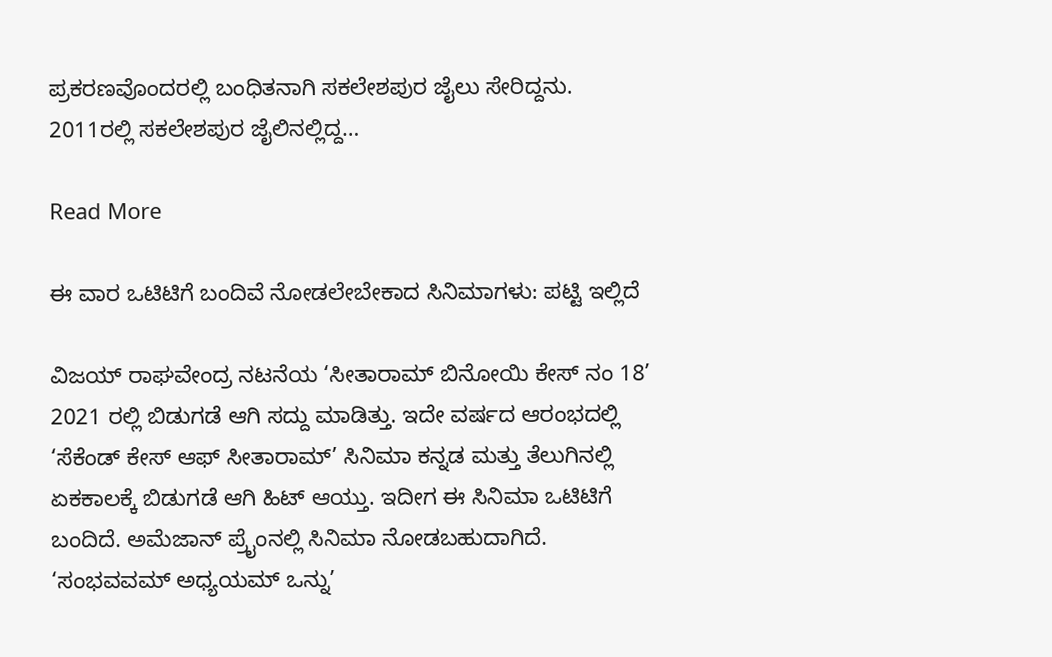ಪ್ರಕರಣವೊಂದರಲ್ಲಿ ಬಂಧಿತನಾಗಿ ಸಕಲೇಶಪುರ ಜೈಲು ಸೇರಿದ್ದನು. 2011ರಲ್ಲಿ ಸಕಲೇಶಪುರ ಜೈಲಿನಲ್ಲಿದ್ದ…

Read More

ಈ ವಾರ ಒಟಿಟಿಗೆ ಬಂದಿವೆ ನೋಡಲೇಬೇಕಾದ ಸಿನಿಮಾಗಳು: ಪಟ್ಟಿ ಇಲ್ಲಿದೆ

ವಿಜಯ್ ರಾಘವೇಂದ್ರ ನಟನೆಯ ‘ಸೀತಾರಾಮ್ ಬಿನೋಯಿ ಕೇಸ್ ನಂ 18’ 2021 ರಲ್ಲಿ ಬಿಡುಗಡೆ ಆಗಿ ಸದ್ದು ಮಾಡಿತ್ತು. ಇದೇ ವರ್ಷದ ಆರಂಭದಲ್ಲಿ ‘ಸೆಕೆಂಡ್ ಕೇಸ್ ಆಫ್ ಸೀತಾರಾಮ್’ ಸಿನಿಮಾ ಕನ್ನಡ ಮತ್ತು ತೆಲುಗಿನಲ್ಲಿ ಏಕಕಾಲಕ್ಕೆ ಬಿಡುಗಡೆ ಆಗಿ ಹಿಟ್ ಆಯ್ತು. ಇದೀಗ ಈ ಸಿನಿಮಾ ಒಟಿಟಿಗೆ ಬಂದಿದೆ. ಅಮೆಜಾನ್ ಪ್ರೈಂನಲ್ಲಿ ಸಿನಿಮಾ ನೋಡಬಹುದಾಗಿದೆ. ‘ಸಂಭವವಮ್ ಅಧ್ಯಯಮ್ ಒನ್ನು’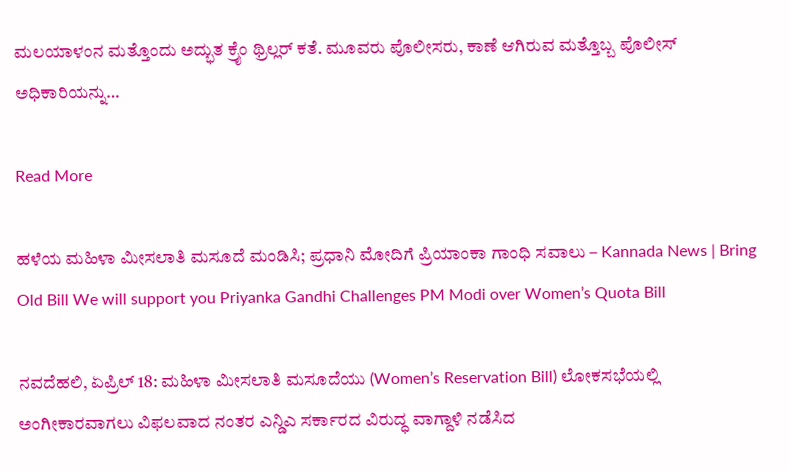ಮಲಯಾಳಂನ ಮತ್ತೊಂದು ಅದ್ಭುತ ಕ್ರೈಂ ಥ್ರಿಲ್ಲರ್ ಕತೆ. ಮೂವರು ಪೊಲೀಸರು, ಕಾಣೆ ಆಗಿರುವ ಮತ್ತೊಬ್ಬ ಪೊಲೀಸ್ ಅಧಿಕಾರಿಯನ್ನು…

Read More

ಹಳೆಯ ಮಹಿಳಾ ಮೀಸಲಾತಿ ಮಸೂದೆ ಮಂಡಿಸಿ; ಪ್ರಧಾನಿ ಮೋದಿಗೆ ಪ್ರಿಯಾಂಕಾ ಗಾಂಧಿ ಸವಾಲು – Kannada News | Bring Old Bill We will support you Priyanka Gandhi Challenges PM Modi over Women’s Quota Bill

ನವದೆಹಲಿ, ಏಪ್ರಿಲ್ 18: ಮಹಿಳಾ ಮೀಸಲಾತಿ ಮಸೂದೆಯು (Women’s Reservation Bill) ಲೋಕಸಭೆಯಲ್ಲಿ ಅಂಗೀಕಾರವಾಗಲು ವಿಫಲವಾದ ನಂತರ ಎನ್ಡಿಎ ಸರ್ಕಾರದ ವಿರುದ್ಧ ವಾಗ್ದಾಳಿ ನಡೆಸಿದ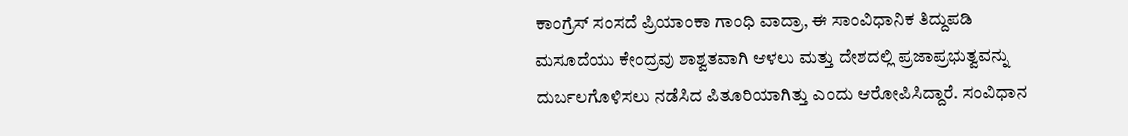ಕಾಂಗ್ರೆಸ್ ಸಂಸದೆ ಪ್ರಿಯಾಂಕಾ ಗಾಂಧಿ ವಾದ್ರಾ, ಈ ಸಾಂವಿಧಾನಿಕ ತಿದ್ದುಪಡಿ ಮಸೂದೆಯು ಕೇಂದ್ರವು ಶಾಶ್ವತವಾಗಿ ಆಳಲು ಮತ್ತು ದೇಶದಲ್ಲಿ ಪ್ರಜಾಪ್ರಭುತ್ವವನ್ನು ದುರ್ಬಲಗೊಳಿಸಲು ನಡೆಸಿದ ಪಿತೂರಿಯಾಗಿತ್ತು ಎಂದು ಆರೋಪಿಸಿದ್ದಾರೆ. ಸಂವಿಧಾನ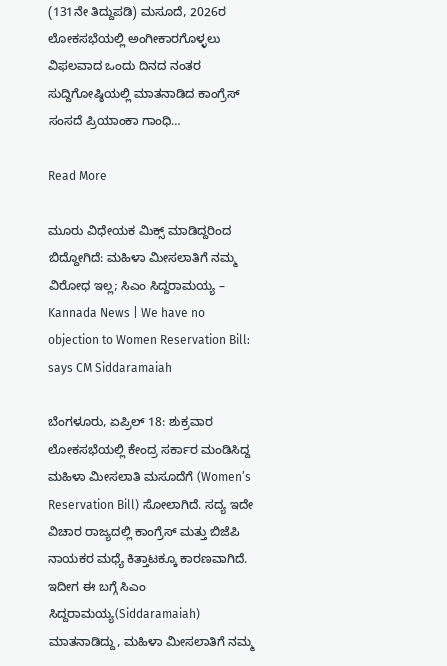(131ನೇ ತಿದ್ದುಪಡಿ) ಮಸೂದೆ, 2026ರ ಲೋಕಸಭೆಯಲ್ಲಿ ಅಂಗೀಕಾರಗೊಳ್ಳಲು ವಿಫಲವಾದ ಒಂದು ದಿನದ ನಂತರ ಸುದ್ದಿಗೋಷ್ಠಿಯಲ್ಲಿ ಮಾತನಾಡಿದ ಕಾಂಗ್ರೆಸ್ ಸಂಸದೆ ಪ್ರಿಯಾಂಕಾ ಗಾಂಧಿ…

Read More

ಮೂರು ವಿಧೇಯಕ ಮಿಕ್ಸ್ ಮಾಡಿದ್ದರಿಂದ ಬಿದ್ದೋಗಿದೆ: ಮಹಿಳಾ ಮೀಸಲಾತಿಗೆ ನಮ್ಮ ವಿರೋಧ ಇಲ್ಲ; ಸಿಎಂ ಸಿದ್ದರಾಮಯ್ಯ – Kannada News | We have no objection to Women Reservation Bill: says CM Siddaramaiah

ಬೆಂಗಳೂರು, ಏಪ್ರಿಲ್ 18: ಶುಕ್ರವಾರ ಲೋಕಸಭೆಯಲ್ಲಿ ಕೇಂದ್ರ ಸರ್ಕಾರ ಮಂಡಿಸಿದ್ದ ಮಹಿಳಾ ಮೀಸಲಾತಿ ಮಸೂದೆಗೆ (Women’s Reservation Bill) ಸೋಲಾಗಿದೆ. ಸದ್ಯ ಇದೇ ವಿಚಾರ ರಾಜ್ಯದಲ್ಲಿ ಕಾಂಗ್ರೆಸ್ ಮತ್ತು ಬಿಜೆಪಿ ನಾಯಕರ ಮಧ್ಯೆ ಕಿತ್ತಾಟಕ್ಕೂ ಕಾರಣವಾಗಿದೆ. ಇದೀಗ ಈ ಬಗ್ಗೆ ಸಿಎಂ ಸಿದ್ದರಾಮಯ್ಯ(Siddaramaiah) ಮಾತನಾಡಿದ್ದು, ಮಹಿಳಾ ಮೀಸಲಾತಿಗೆ ನಮ್ಮ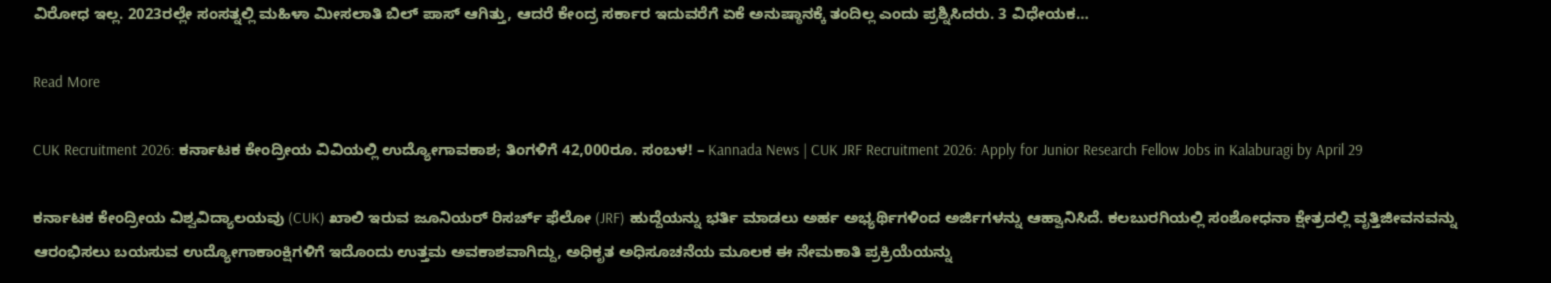ವಿರೋಧ ಇಲ್ಲ. 2023ರಲ್ಲೇ ಸಂಸತ್ನಲ್ಲಿ ಮಹಿಳಾ ಮೀಸಲಾತಿ ಬಿಲ್ ಪಾಸ್ ಆಗಿತ್ತು, ಆದರೆ ಕೇಂದ್ರ ಸರ್ಕಾರ ಇದುವರೆಗೆ ಏಕೆ ಅನುಷ್ಠಾನಕ್ಕೆ ತಂದಿಲ್ಲ ಎಂದು ಪ್ರಶ್ನಿಸಿದರು. 3 ವಿಧೇಯಕ…

Read More

CUK Recruitment 2026: ಕರ್ನಾಟಕ ಕೇಂದ್ರೀಯ ವಿವಿಯಲ್ಲಿ ಉದ್ಯೋಗಾವಕಾಶ; ತಿಂಗಳಿಗೆ 42,000ರೂ. ಸಂಬಳ! – Kannada News | CUK JRF Recruitment 2026: Apply for Junior Research Fellow Jobs in Kalaburagi by April 29

ಕರ್ನಾಟಕ ಕೇಂದ್ರೀಯ ವಿಶ್ವವಿದ್ಯಾಲಯವು (CUK) ಖಾಲಿ ಇರುವ ಜೂನಿಯರ್ ರಿಸರ್ಚ್ ಫೆಲೋ (JRF) ಹುದ್ದೆಯನ್ನು ಭರ್ತಿ ಮಾಡಲು ಅರ್ಹ ಅಭ್ಯರ್ಥಿಗಳಿಂದ ಅರ್ಜಿಗಳನ್ನು ಆಹ್ವಾನಿಸಿದೆ. ಕಲಬುರಗಿಯಲ್ಲಿ ಸಂಶೋಧನಾ ಕ್ಷೇತ್ರದಲ್ಲಿ ವೃತ್ತಿಜೀವನವನ್ನು ಆರಂಭಿಸಲು ಬಯಸುವ ಉದ್ಯೋಗಾಕಾಂಕ್ಷಿಗಳಿಗೆ ಇದೊಂದು ಉತ್ತಮ ಅವಕಾಶವಾಗಿದ್ದು, ಅಧಿಕೃತ ಅಧಿಸೂಚನೆಯ ಮೂಲಕ ಈ ನೇಮಕಾತಿ ಪ್ರಕ್ರಿಯೆಯನ್ನು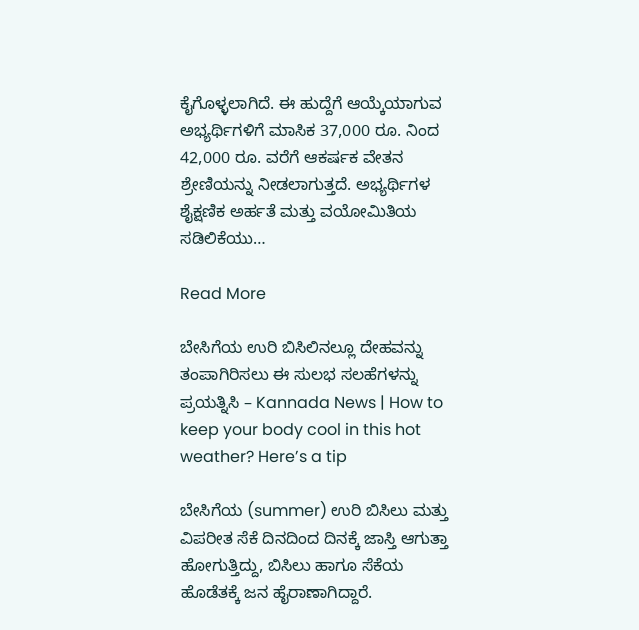ಕೈಗೊಳ್ಳಲಾಗಿದೆ. ಈ ಹುದ್ದೆಗೆ ಆಯ್ಕೆಯಾಗುವ ಅಭ್ಯರ್ಥಿಗಳಿಗೆ ಮಾಸಿಕ 37,000 ರೂ. ನಿಂದ 42,000 ರೂ. ವರೆಗೆ ಆಕರ್ಷಕ ವೇತನ ಶ್ರೇಣಿಯನ್ನು ನೀಡಲಾಗುತ್ತದೆ. ಅಭ್ಯರ್ಥಿಗಳ ಶೈಕ್ಷಣಿಕ ಅರ್ಹತೆ ಮತ್ತು ವಯೋಮಿತಿಯ ಸಡಿಲಿಕೆಯು…

Read More

ಬೇಸಿಗೆಯ ಉರಿ ಬಿಸಿಲಿನಲ್ಲೂ ದೇಹವನ್ನು ತಂಪಾಗಿರಿಸಲು ಈ ಸುಲಭ ಸಲಹೆಗಳನ್ನು ಪ್ರಯತ್ನಿಸಿ – Kannada News | How to keep your body cool in this hot weather? Here’s a tip

ಬೇಸಿಗೆಯ (summer) ಉರಿ ಬಿಸಿಲು ಮತ್ತು ವಿಪರೀತ ಸೆಕೆ ದಿನದಿಂದ ದಿನಕ್ಕೆ ಜಾಸ್ತಿ ಆಗುತ್ತಾ ಹೋಗುತ್ತಿದ್ದು, ಬಿಸಿಲು ಹಾಗೂ ಸೆಕೆಯ ಹೊಡೆತಕ್ಕೆ ಜನ ಹೈರಾಣಾಗಿದ್ದಾರೆ.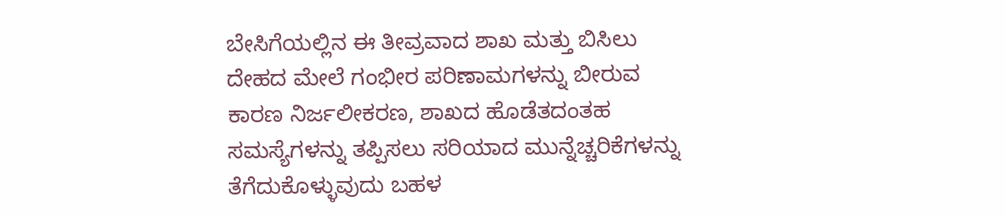ಬೇಸಿಗೆಯಲ್ಲಿನ ಈ ತೀವ್ರವಾದ ಶಾಖ ಮತ್ತು ಬಿಸಿಲು ದೇಹದ ಮೇಲೆ ಗಂಭೀರ ಪರಿಣಾಮಗಳನ್ನು ಬೀರುವ ಕಾರಣ ನಿರ್ಜಲೀಕರಣ, ಶಾಖದ ಹೊಡೆತದಂತಹ ಸಮಸ್ಯೆಗಳನ್ನು ತಪ್ಪಿಸಲು ಸರಿಯಾದ ಮುನ್ನೆಚ್ಚರಿಕೆಗಳನ್ನು ತೆಗೆದುಕೊಳ್ಳುವುದು ಬಹಳ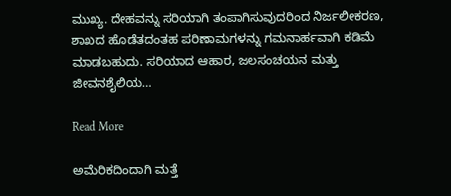ಮುಖ್ಯ. ದೇಹವನ್ನು ಸರಿಯಾಗಿ ತಂಪಾಗಿಸುವುದರಿಂದ ನಿರ್ಜಲೀಕರಣ, ಶಾಖದ ಹೊಡೆತದಂತಹ ಪರಿಣಾಮಗಳನ್ನು ಗಮನಾರ್ಹವಾಗಿ ಕಡಿಮೆ ಮಾಡಬಹುದು. ಸರಿಯಾದ ಆಹಾರ, ಜಲಸಂಚಯನ ಮತ್ತು ಜೀವನಶೈಲಿಯ…

Read More

ಅಮೆರಿಕದಿಂದಾಗಿ ಮತ್ತೆ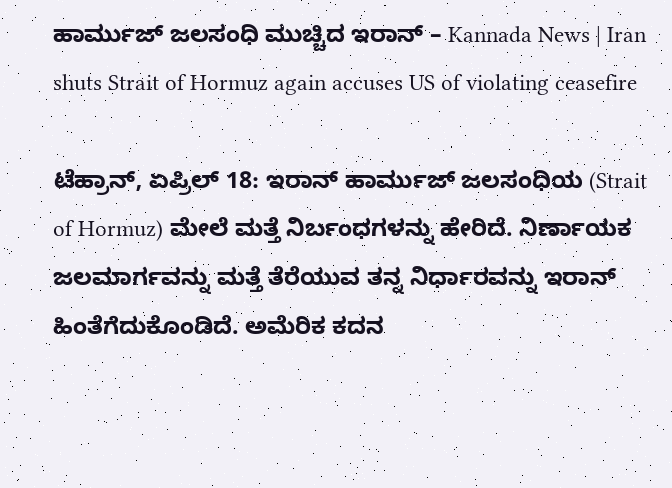ಹಾರ್ಮುಜ್ ಜಲಸಂಧಿ ಮುಚ್ಚಿದ ಇರಾನ್ – Kannada News | Iran shuts Strait of Hormuz again accuses US of violating ceasefire

ಟೆಹ್ರಾನ್, ಏಪ್ರಿಲ್ 18: ಇರಾನ್ ಹಾರ್ಮುಜ್ ಜಲಸಂಧಿಯ (Strait of Hormuz) ಮೇಲೆ ಮತ್ತೆ ನಿರ್ಬಂಧಗಳನ್ನು ಹೇರಿದೆ. ನಿರ್ಣಾಯಕ ಜಲಮಾರ್ಗವನ್ನು ಮತ್ತೆ ತೆರೆಯುವ ತನ್ನ ನಿರ್ಧಾರವನ್ನು ಇರಾನ್ ಹಿಂತೆಗೆದುಕೊಂಡಿದೆ. ಅಮೆರಿಕ ಕದನ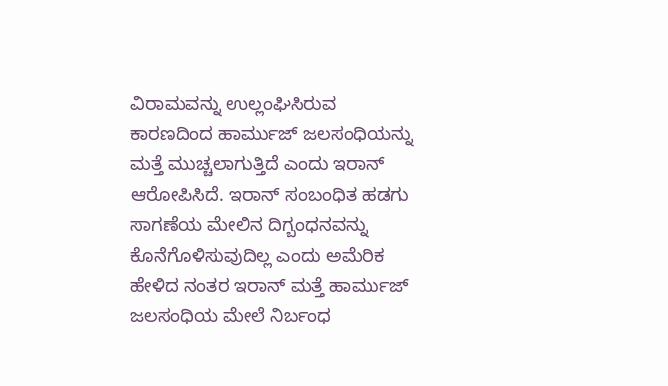ವಿರಾಮವನ್ನು ಉಲ್ಲಂಘಿಸಿರುವ ಕಾರಣದಿಂದ ಹಾರ್ಮುಜ್ ಜಲಸಂಧಿಯನ್ನು ಮತ್ತೆ ಮುಚ್ಚಲಾಗುತ್ತಿದೆ ಎಂದು ಇರಾನ್ ಆರೋಪಿಸಿದೆ. ಇರಾನ್ ಸಂಬಂಧಿತ ಹಡಗು ಸಾಗಣೆಯ ಮೇಲಿನ ದಿಗ್ಬಂಧನವನ್ನು ಕೊನೆಗೊಳಿಸುವುದಿಲ್ಲ ಎಂದು ಅಮೆರಿಕ ಹೇಳಿದ ನಂತರ ಇರಾನ್ ಮತ್ತೆ ಹಾರ್ಮುಜ್ ಜಲಸಂಧಿಯ ಮೇಲೆ ನಿರ್ಬಂಧ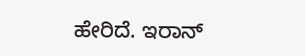ಹೇರಿದೆ. ಇರಾನ್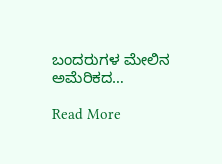ಬಂದರುಗಳ ಮೇಲಿನ ಅಮೆರಿಕದ…

Read More